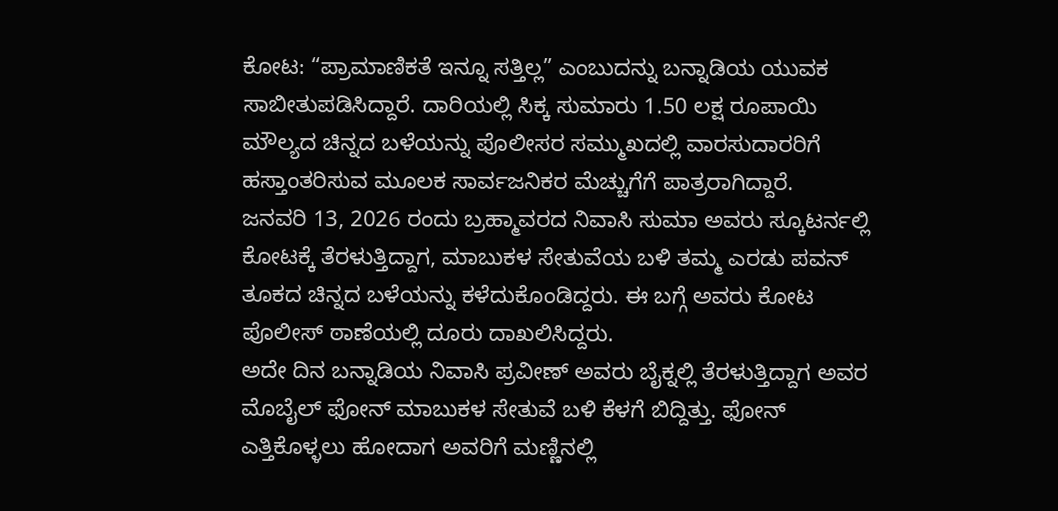ಕೋಟ: “ಪ್ರಾಮಾಣಿಕತೆ ಇನ್ನೂ ಸತ್ತಿಲ್ಲ” ಎಂಬುದನ್ನು ಬನ್ನಾಡಿಯ ಯುವಕ ಸಾಬೀತುಪಡಿಸಿದ್ದಾರೆ. ದಾರಿಯಲ್ಲಿ ಸಿಕ್ಕ ಸುಮಾರು 1.50 ಲಕ್ಷ ರೂಪಾಯಿ ಮೌಲ್ಯದ ಚಿನ್ನದ ಬಳೆಯನ್ನು ಪೊಲೀಸರ ಸಮ್ಮುಖದಲ್ಲಿ ವಾರಸುದಾರರಿಗೆ ಹಸ್ತಾಂತರಿಸುವ ಮೂಲಕ ಸಾರ್ವಜನಿಕರ ಮೆಚ್ಚುಗೆಗೆ ಪಾತ್ರರಾಗಿದ್ದಾರೆ.
ಜನವರಿ 13, 2026 ರಂದು ಬ್ರಹ್ಮಾವರದ ನಿವಾಸಿ ಸುಮಾ ಅವರು ಸ್ಕೂಟರ್ನಲ್ಲಿ ಕೋಟಕ್ಕೆ ತೆರಳುತ್ತಿದ್ದಾಗ, ಮಾಬುಕಳ ಸೇತುವೆಯ ಬಳಿ ತಮ್ಮ ಎರಡು ಪವನ್ ತೂಕದ ಚಿನ್ನದ ಬಳೆಯನ್ನು ಕಳೆದುಕೊಂಡಿದ್ದರು. ಈ ಬಗ್ಗೆ ಅವರು ಕೋಟ ಪೊಲೀಸ್ ಠಾಣೆಯಲ್ಲಿ ದೂರು ದಾಖಲಿಸಿದ್ದರು.
ಅದೇ ದಿನ ಬನ್ನಾಡಿಯ ನಿವಾಸಿ ಪ್ರವೀಣ್ ಅವರು ಬೈಕ್ನಲ್ಲಿ ತೆರಳುತ್ತಿದ್ದಾಗ ಅವರ ಮೊಬೈಲ್ ಫೋನ್ ಮಾಬುಕಳ ಸೇತುವೆ ಬಳಿ ಕೆಳಗೆ ಬಿದ್ದಿತ್ತು. ಫೋನ್ ಎತ್ತಿಕೊಳ್ಳಲು ಹೋದಾಗ ಅವರಿಗೆ ಮಣ್ಣಿನಲ್ಲಿ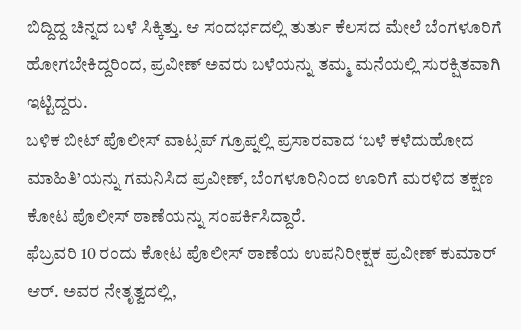ಬಿದ್ದಿದ್ದ ಚಿನ್ನದ ಬಳೆ ಸಿಕ್ಕಿತ್ತು. ಆ ಸಂದರ್ಭದಲ್ಲಿ ತುರ್ತು ಕೆಲಸದ ಮೇಲೆ ಬೆಂಗಳೂರಿಗೆ ಹೋಗಬೇಕಿದ್ದರಿಂದ, ಪ್ರವೀಣ್ ಅವರು ಬಳೆಯನ್ನು ತಮ್ಮ ಮನೆಯಲ್ಲಿ ಸುರಕ್ಷಿತವಾಗಿ ಇಟ್ಟಿದ್ದರು.
ಬಳಿಕ ಬೀಟ್ ಪೊಲೀಸ್ ವಾಟ್ಸಪ್ ಗ್ರೂಪ್ನಲ್ಲಿ ಪ್ರಸಾರವಾದ ‘ಬಳೆ ಕಳೆದುಹೋದ ಮಾಹಿತಿ’ಯನ್ನು ಗಮನಿಸಿದ ಪ್ರವೀಣ್, ಬೆಂಗಳೂರಿನಿಂದ ಊರಿಗೆ ಮರಳಿದ ತಕ್ಷಣ ಕೋಟ ಪೊಲೀಸ್ ಠಾಣೆಯನ್ನು ಸಂಪರ್ಕಿಸಿದ್ದಾರೆ.
ಫೆಬ್ರವರಿ 10 ರಂದು ಕೋಟ ಪೊಲೀಸ್ ಠಾಣೆಯ ಉಪನಿರೀಕ್ಷಕ ಪ್ರವೀಣ್ ಕುಮಾರ್ ಆರ್. ಅವರ ನೇತೃತ್ವದಲ್ಲಿ,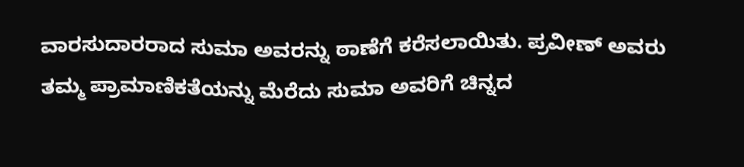ವಾರಸುದಾರರಾದ ಸುಮಾ ಅವರನ್ನು ಠಾಣೆಗೆ ಕರೆಸಲಾಯಿತು. ಪ್ರವೀಣ್ ಅವರು ತಮ್ಮ ಪ್ರಾಮಾಣಿಕತೆಯನ್ನು ಮೆರೆದು ಸುಮಾ ಅವರಿಗೆ ಚಿನ್ನದ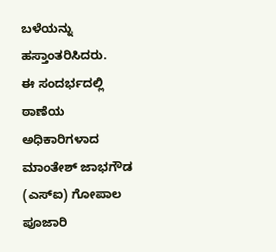ಬಳೆಯನ್ನು ಹಸ್ತಾಂತರಿಸಿದರು.
ಈ ಸಂದರ್ಭದಲ್ಲಿ ಠಾಣೆಯ ಅಧಿಕಾರಿಗಳಾದ ಮಾಂತೇಶ್ ಜಾಭಗೌಡ (ಎಸ್ಐ) ಗೋಪಾಲ ಪೂಜಾರಿ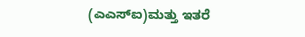(ಎಎಸ್ಐ)ಮತ್ತು ಇತರೆ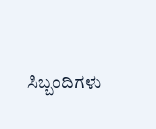ಸಿಬ್ಬಂದಿಗಳು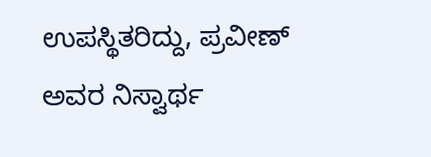ಉಪಸ್ಥಿತರಿದ್ದು, ಪ್ರವೀಣ್ ಅವರ ನಿಸ್ವಾರ್ಥ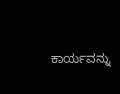ಕಾರ್ಯವನ್ನು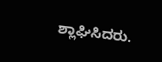ಶ್ಲಾಘಿಸಿದರು.